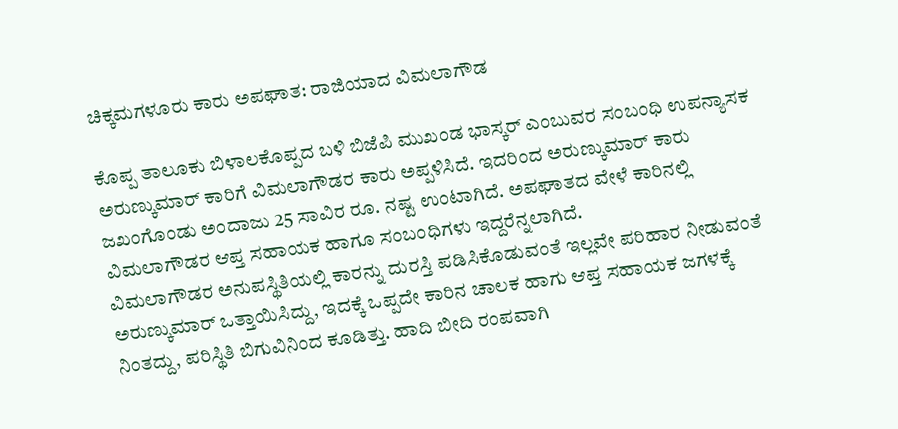ಚಿಕ್ಕಮಗಳೂರು ಕಾರು ಅಪಘಾತ: ರಾಜಿಯಾದ ವಿಮಲಾಗೌಡ

ಕೊಪ್ಪ ತಾಲೂಕು ಬಿಳಾಲಕೊಪ್ಪದ ಬಳಿ ಬಿಜೆಪಿ ಮುಖಂಡ ಭಾಸ್ಕರ್ ಎಂಬುವರ ಸಂಬಂಧಿ ಉಪನ್ಯಾಸಕ ಅರುಣ್ಕುಮಾರ್ ಕಾರಿಗೆ ವಿಮಲಾಗೌಡರ ಕಾರು ಅಪ್ಪಳಿಸಿದೆ. ಇದರಿಂದ ಅರುಣ್ಕುಮಾರ್ ಕಾರು ಜಖಂಗೊಂಡು ಅಂದಾಜು 25 ಸಾವಿರ ರೂ. ನಷ್ಟ ಉಂಟಾಗಿದೆ. ಅಪಘಾತದ ವೇಳೆ ಕಾರಿನಲ್ಲಿ ವಿಮಲಾಗೌಡರ ಆಪ್ತ ಸಹಾಯಕ ಹಾಗೂ ಸಂಬಂಧಿಗಳು ಇದ್ದರೆನ್ನಲಾಗಿದೆ.
ವಿಮಲಾಗೌಡರ ಅನುಪಸ್ಥಿತಿಯಲ್ಲಿ ಕಾರನ್ನು ದುರಸ್ತಿ ಪಡಿಸಿಕೊಡುವಂತೆ ಇಲ್ಲವೇ ಪರಿಹಾರ ನೀಡುವಂತೆ ಅರುಣ್ಕುಮಾರ್ ಒತ್ತಾಯಿಸಿದ್ದು, ಇದಕ್ಕೆ ಒಪ್ಪದೇ ಕಾರಿನ ಚಾಲಕ ಹಾಗು ಆಪ್ತ ಸಹಾಯಕ ಜಗಳಕ್ಕೆ ನಿಂತದ್ದು, ಪರಿಸ್ಥಿತಿ ಬಿಗುವಿನಿಂದ ಕೂಡಿತ್ತು. ಹಾದಿ ಬೀದಿ ರಂಪವಾಗಿ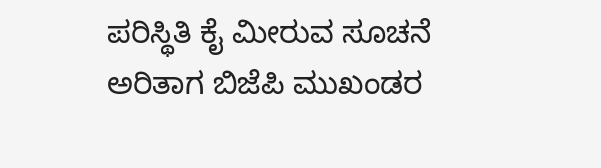ಪರಿಸ್ಥಿತಿ ಕೈ ಮೀರುವ ಸೂಚನೆ ಅರಿತಾಗ ಬಿಜೆಪಿ ಮುಖಂಡರ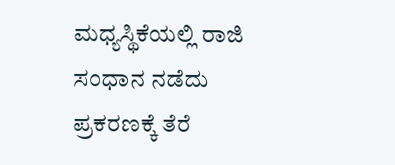ಮಧ್ಯಸ್ಥಿಕೆಯಲ್ಲಿ ರಾಜಿ ಸಂಧಾನ ನಡೆದು ಪ್ರಕರಣಕ್ಕೆ ತೆರೆ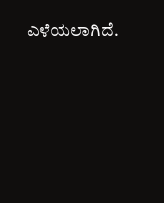ಎಳೆಯಲಾಗಿದೆ.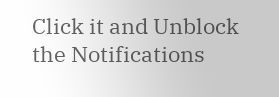Click it and Unblock the Notifications